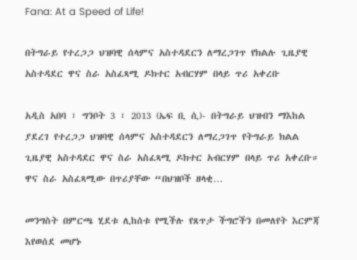Fana: At a Speed of Life!

በትግራይ የተረጋጋ ህዝባዊ ሰላምና አስተዳደርን ለማረጋገጥ የክልሉ ጊዜያዊ አስተዳደር ዋና ስራ አስፈጻሚ ዶክተር አብርሃም በላይ ጥሪ አቀረቡ

አዲስ አበባ ፣ ግንቦት 3 ፣ 2013 (ኤፍ ቢ ሲ)- በትግራይ ህዝብን ማእከል ያደረገ የተረጋጋ ህዝባዊ ሰላምና አስተዳደርን ለማረጋገጥ የትግራይ ክልል ጊዜያዊ አስተዳደር ዋና ስራ አስፈጻሚ ዶክተር አብርሃም በላይ ጥሪ አቀረቡ። ዋና ስራ አስፈጻሚው በጥሪያቸው “በህዝቦች ዘላቂ…

መንግስት በምርጫ ሂደቱ ሊከሰቱ የሚችሉ የጸጥታ ችግሮችን በመለየት እርምጃ እየወሰደ መሆኑ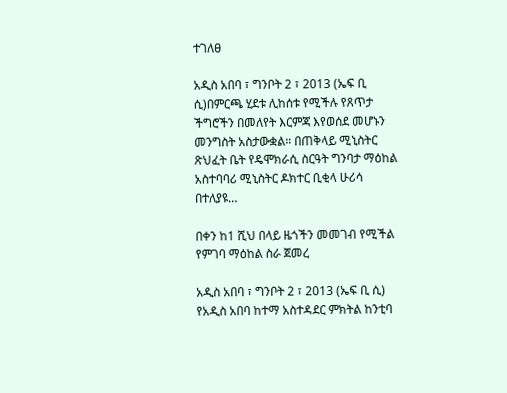ተገለፀ

አዲስ አበባ ፣ ግንቦት 2 ፣ 2013 (ኤፍ ቢ ሲ)በምርጫ ሂደቱ ሊከሰቱ የሚችሉ የጸጥታ ችግሮችን በመለየት እርምጃ እየወሰደ መሆኑን መንግስት አስታውቋል። በጠቅላይ ሚኒስትር ጽህፈት ቤት የዴሞክራሲ ስርዓት ግንባታ ማዕከል አስተባባሪ ሚኒስትር ዶክተር ቢቂላ ሁሪሳ በተለያዩ…

በቀን ከ1 ሺህ በላይ ዜጎችን መመገብ የሚችል የምገባ ማዕከል ስራ ጀመረ

አዲስ አበባ ፣ ግንቦት 2 ፣ 2013 (ኤፍ ቢ ሲ) የአዲስ አበባ ከተማ አስተዳደር ምክትል ከንቲባ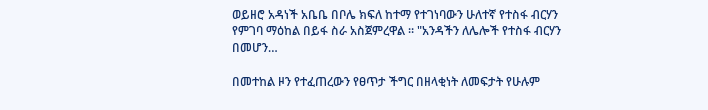ወይዘሮ አዳነች አቤቤ በቦሌ ክፍለ ከተማ የተገነባውን ሁለተኛ የተስፋ ብርሃን የምገባ ማዕከል በይፋ ስራ አስጀምረዋል ። "አንዳችን ለሌሎች የተስፋ ብርሃን በመሆን…

በመተከል ዞን የተፈጠረውን የፀጥታ ችግር በዘላቂነት ለመፍታት የሁሉም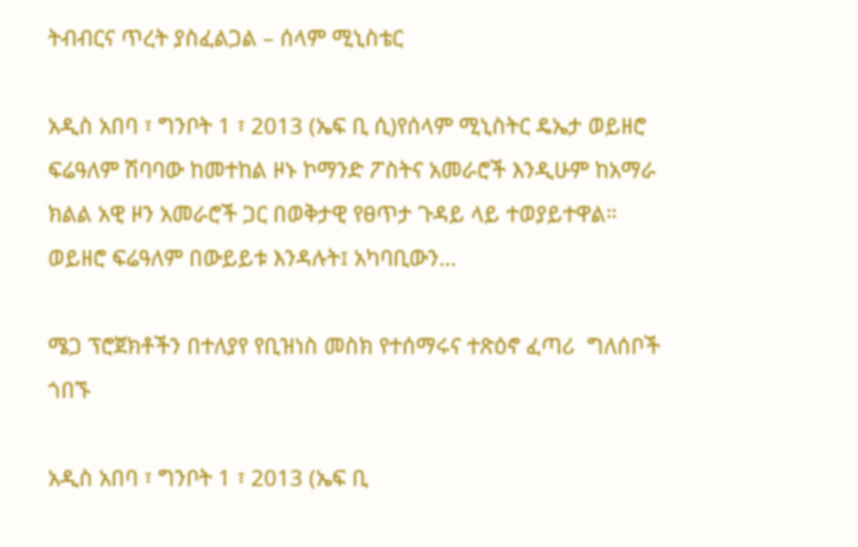ትብብርና ጥረት ያስፈልጋል – ሰላም ሚኒስቴር

አዲስ አበባ ፣ ግንቦት 1 ፣ 2013 (ኤፍ ቢ ሲ)የሰላም ሚኒስትር ዴኤታ ወይዘሮ ፍሬዓለም ሽባባው ከመተከል ዞኑ ኮማንድ ፖስትና አመራሮች እንዲሁም ከአማራ ክልል አዊ ዞን አመራሮች ጋር በወቅታዊ የፀጥታ ጉዳይ ላይ ተወያይተዋል። ወይዘሮ ፍሬዓለም በውይይቱ እንዳሉት፤ አካባቢውን…

ሜጋ ፕሮጀክቶችን በተለያየ የቢዝነስ መስክ የተሰማሩና ተጽዕኖ ፈጣሪ  ግለሰቦች ጎበኙ

አዲስ አበባ ፣ ግንቦት 1 ፣ 2013 (ኤፍ ቢ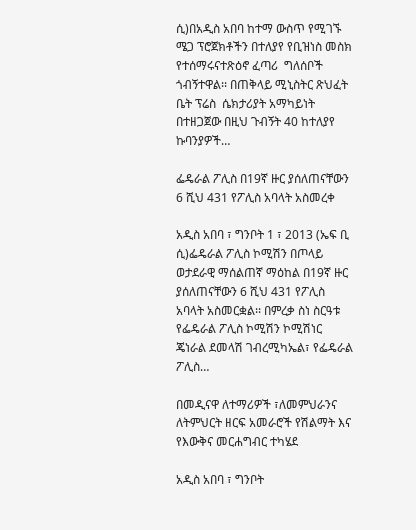ሲ)በአዲስ አበባ ከተማ ውስጥ የሚገኙ ሜጋ ፕሮጀክቶችን በተለያየ የቢዝነስ መስክ የተሰማሩናተጽዕኖ ፈጣሪ  ግለሰቦች ጎብኝተዋል፡፡ በጠቅላይ ሚኒስትር ጽህፈት ቤት ፕሬስ  ሴክታሪያት አማካይነት በተዘጋጀው በዚህ ጉብኝት 40 ከተለያየ ኩባንያዎች…

ፌዴራል ፖሊስ በ19ኛ ዙር ያሰለጠናቸውን 6 ሺህ 431 የፖሊስ አባላት አስመረቀ

አዲስ አበባ ፣ ግንቦት 1 ፣ 2013 (ኤፍ ቢ ሲ)ፌዴራል ፖሊስ ኮሚሽን በጦላይ ወታደራዊ ማሰልጠኛ ማዕከል በ19ኛ ዙር ያሰለጠናቸውን 6 ሺህ 431 የፖሊስ አባላት አስመርቋል፡፡ በምረቃ ስነ ስርዓቱ የፌዴራል ፖሊስ ኮሚሽን ኮሚሽነር ጄነራል ደመላሽ ገብረሚካኤል፣ የፌዴራል ፖሊስ…

በመዲናዋ ለተማሪዎች ፣ለመምህራንና ለትምህርት ዘርፍ አመራሮች የሽልማት እና የእውቅና መርሐግብር ተካሄደ

አዲስ አበባ ፣ ግንቦት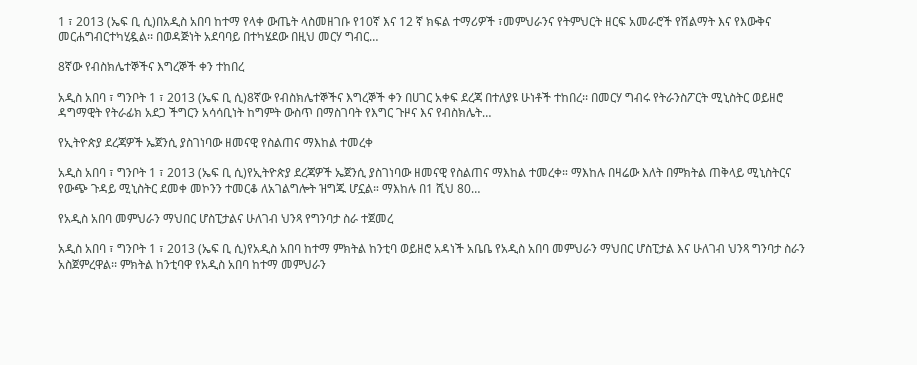1 ፣ 2013 (ኤፍ ቢ ሲ)በአዲስ አበባ ከተማ የላቀ ውጤት ላስመዘገቡ የ10ኛ እና 12 ኛ ክፍል ተማሪዎች ፣መምህራንና የትምህርት ዘርፍ አመራሮች የሽልማት እና የእውቅና መርሐግብርተካሂዷል፡፡ በወዳጅነት አደባባይ በተካሄደው በዚህ መርሃ ግብር…

8ኛው የብስክሌተኞችና እግረኞች ቀን ተከበረ

አዲስ አበባ ፣ ግንቦት 1 ፣ 2013 (ኤፍ ቢ ሲ)8ኛው የብስክሌተኞችና እግረኞች ቀን በሀገር አቀፍ ደረጃ በተለያዩ ሁነቶች ተከበረ፡፡ በመርሃ ግብሩ የትራንስፖርት ሚኒስትር ወይዘሮ ዳግማዊት የትራፊክ አደጋ ችግርን አሳሳቢነት ከግምት ውስጥ በማስገባት የእግር ጉዞና እና የብስክሌት…

የኢትዮጵያ ደረጃዎች ኤጀንሲ ያስገነባው ዘመናዊ የስልጠና ማእከል ተመረቀ

አዲስ አበባ ፣ ግንቦት 1 ፣ 2013 (ኤፍ ቢ ሲ)የኢትዮጵያ ደረጃዎች ኤጀንሲ ያስገነባው ዘመናዊ የስልጠና ማእከል ተመረቀ። ማእከሉ በዛሬው እለት በምክትል ጠቅላይ ሚኒስትርና የውጭ ጉዳይ ሚኒስትር ደመቀ መኮንን ተመርቆ ለአገልግሎት ዝግጁ ሆኗል። ማእከሉ በ1 ሺህ 80…

የአዲስ አበባ መምህራን ማህበር ሆስፒታልና ሁለገብ ህንጻ የግንባታ ስራ ተጀመረ

አዲስ አበባ ፣ ግንቦት 1 ፣ 2013 (ኤፍ ቢ ሲ)የአዲስ አበባ ከተማ ምክትል ከንቲባ ወይዘሮ አዳነች አቤቤ የአዲስ አበባ መምህራን ማህበር ሆስፒታል እና ሁለገብ ህንጻ ግንባታ ስራን አስጀምረዋል፡፡ ምክትል ከንቲባዋ የአዲስ አበባ ከተማ መምህራን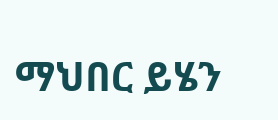ማህበር ይሄን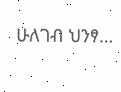ሁለገብ ህንፃ…